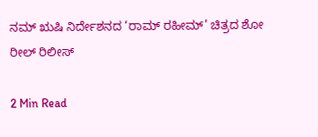ನಮ್ ಋಷಿ ನಿರ್ದೇಶನದ ‘ರಾಮ್ ರಹೀಮ್’ ಚಿತ್ರದ ಶೋ ರೀಲ್ ರಿಲೀಸ್

2 Min Read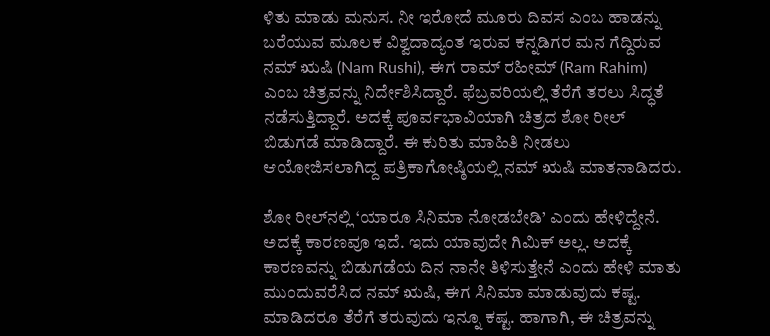ಳಿತು ಮಾಡು ಮನುಸ. ನೀ ಇರೋದೆ ಮೂರು ದಿವಸ ಎಂಬ ಹಾಡನ್ನು ಬರೆಯುವ ಮೂಲಕ ವಿಶ್ವದಾದ್ಯಂತ ಇರುವ ಕನ್ನಡಿಗರ ಮನ ಗೆದ್ದಿರುವ ನಮ್ ಋಷಿ (Nam Rushi), ಈಗ ರಾಮ್ ರಹೀಮ್ (Ram Rahim) ಎಂಬ ಚಿತ್ರವನ್ನು ನಿರ್ದೇಶಿಸಿದ್ದಾರೆ. ಫೆಬ್ರವರಿಯಲ್ಲಿ ತೆರೆಗೆ ತರಲು ಸಿದ್ಧತೆ ನಡೆಸುತ್ತಿದ್ದಾರೆ. ಅದಕ್ಕೆ ಪೂರ್ವಭಾವಿಯಾಗಿ ಚಿತ್ರದ ಶೋ ರೀಲ್ ಬಿಡುಗಡೆ ಮಾಡಿದ್ದಾರೆ. ಈ ಕುರಿತು ಮಾಹಿತಿ ನೀಡಲು ಆಯೋಜಿಸಲಾಗಿದ್ದ ಪತ್ರಿಕಾಗೋಷ್ಠಿಯಲ್ಲಿ ನಮ್ ಋಷಿ ಮಾತನಾಡಿದರು.

ಶೋ ರೀಲ್‌ನಲ್ಲಿ ‘ಯಾರೂ ಸಿನಿಮಾ ನೋಡಬೇಡಿ’ ಎಂದು ಹೇಳಿದ್ದೇನೆ. ಅದಕ್ಕೆ ಕಾರಣವೂ ಇದೆ. ಇದು ಯಾವುದೇ ಗಿಮಿಕ್ ಅಲ್ಲ. ಅದಕ್ಕೆ ಕಾರಣವನ್ನು ಬಿಡುಗಡೆಯ ದಿನ ನಾನೇ ತಿಳಿಸುತ್ತೇನೆ ಎಂದು ಹೇಳಿ ಮಾತು ಮುಂದುವರೆಸಿದ ನಮ್ ಋಷಿ, ಈಗ ಸಿನಿಮಾ ಮಾಡುವುದು ಕಷ್ಟ. ಮಾಡಿದರೂ ತೆರೆಗೆ ತರುವುದು ಇನ್ನೂ ಕಷ್ಟ. ಹಾಗಾಗಿ, ಈ ಚಿತ್ರವನ್ನು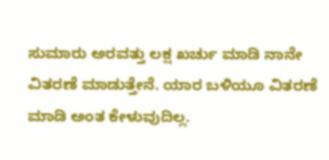ಸುಮಾರು ಅರವತ್ತು ಲಕ್ಷ ಖರ್ಚು ಮಾಡಿ ನಾನೇ ವಿತರಣೆ ಮಾಡುತ್ತೇನೆ. ಯಾರ ಬಳಿಯೂ ವಿತರಣೆ ಮಾಡಿ ಅಂತ ಕೇಳುವುದಿಲ್ಲ.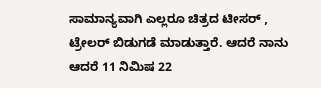ಸಾಮಾನ್ಯವಾಗಿ ಎಲ್ಲರೂ ಚಿತ್ರದ ಟೀಸರ್ , ಟ್ರೇಲರ್ ಬಿಡುಗಡೆ ಮಾಡುತ್ತಾರೆ. ಆದರೆ ನಾನು ಆದರೆ 11 ನಿಮಿಷ 22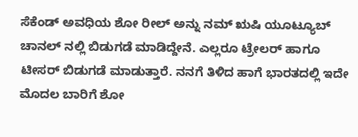ಸೆಕೆಂಡ್ ಅವಧಿಯ ಶೋ ರೀಲ್ ಅನ್ನು ನಮ್ ಋಷಿ ಯೂಟ್ಯೂಬ್ ಚಾನಲ್ ನಲ್ಲಿ ಬಿಡುಗಡೆ ಮಾಡಿದ್ದೇನೆ. ಎಲ್ಲರೂ ಟ್ರೇಲರ್ ಹಾಗೂ ಟೀಸರ್ ಬಿಡುಗಡೆ ಮಾಡುತ್ತಾರೆ. ನನಗೆ ತಿಳಿದ ಹಾಗೆ ಭಾರತದಲ್ಲಿ ಇದೇ ಮೊದಲ ಬಾರಿಗೆ ಶೋ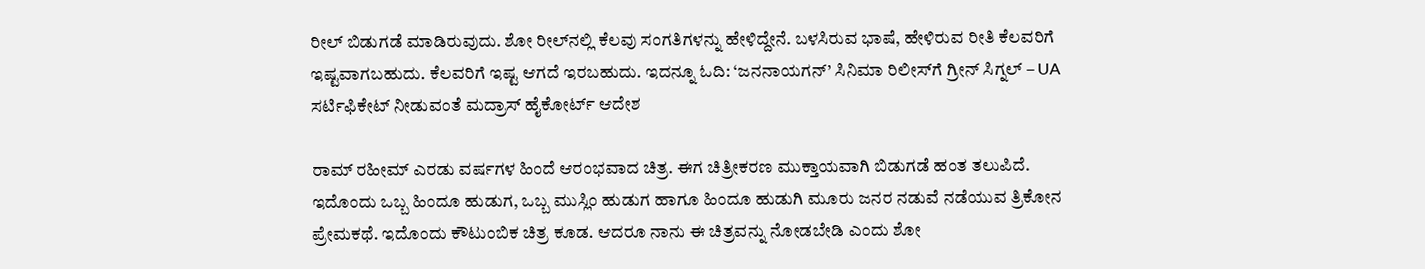ರೀಲ್ ಬಿಡುಗಡೆ ಮಾಡಿರುವುದು. ಶೋ ರೀಲ್‌ನಲ್ಲಿ ಕೆಲವು ಸಂಗತಿಗಳನ್ನು ಹೇಳಿದ್ದೇನೆ. ಬಳಸಿರುವ ಭಾಷೆ, ಹೇಳಿರುವ ರೀತಿ ಕೆಲವರಿಗೆ ಇಷ್ಟವಾಗಬಹುದು. ಕೆಲವರಿಗೆ ಇಷ್ಟ ಆಗದೆ ಇರಬಹುದು. ಇದನ್ನೂ ಓದಿ: ‘ಜನನಾಯಗನ್’ ಸಿನಿಮಾ ರಿಲೀಸ್‌ಗೆ ಗ್ರೀನ್‌ ಸಿಗ್ನಲ್‌ – UA ಸರ್ಟಿಫಿಕೇಟ್‌ ನೀಡುವಂತೆ ಮದ್ರಾಸ್ ಹೈಕೋರ್ಟ್ ಆದೇಶ

ರಾಮ್ ರಹೀಮ್ ಎರಡು ವರ್ಷಗಳ ಹಿಂದೆ ಆರಂಭವಾದ ಚಿತ್ರ. ಈಗ ಚಿತ್ರೀಕರಣ ಮುಕ್ತಾಯವಾಗಿ ಬಿಡುಗಡೆ ಹಂತ ತಲುಪಿದೆ. ಇದೊಂದು ಒಬ್ಬ ಹಿಂದೂ ಹುಡುಗ, ಒಬ್ಬ ಮುಸ್ಲಿಂ ಹುಡುಗ ಹಾಗೂ ಹಿಂದೂ ಹುಡುಗಿ ಮೂರು ಜನರ ನಡುವೆ ನಡೆಯುವ ತ್ರಿಕೋನ ಪ್ರೇಮಕಥೆ. ಇದೊಂದು ಕೌಟುಂಬಿಕ ಚಿತ್ರ ಕೂಡ. ಆದರೂ ನಾನು ಈ ಚಿತ್ರವನ್ನು ನೋಡಬೇಡಿ ಎಂದು ಶೋ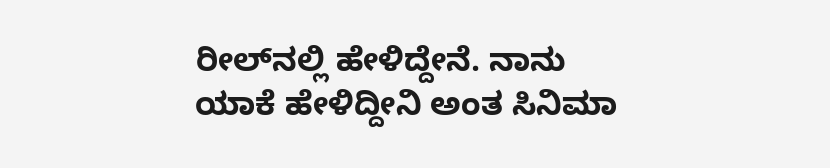ರೀಲ್‌ನಲ್ಲಿ ಹೇಳಿದ್ದೇನೆ. ನಾನು ಯಾಕೆ ಹೇಳಿದ್ದೀನಿ ಅಂತ ಸಿನಿಮಾ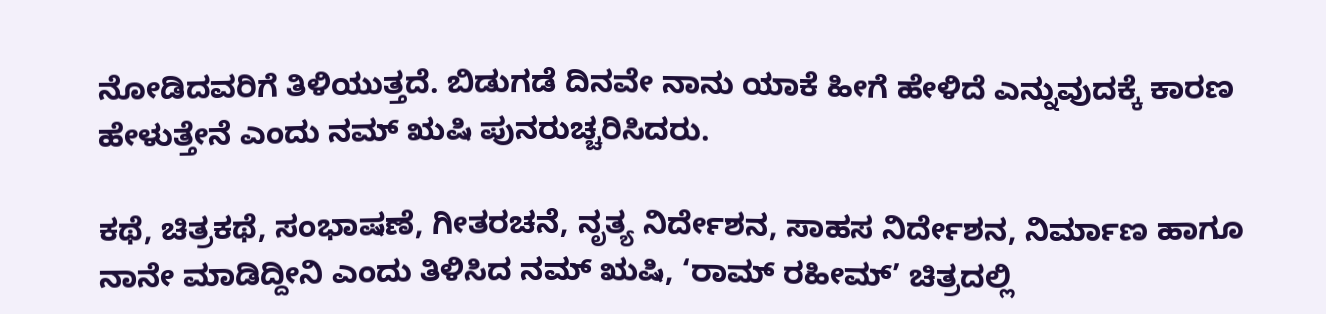ನೋಡಿದವರಿಗೆ ತಿಳಿಯುತ್ತದೆ. ಬಿಡುಗಡೆ ದಿನವೇ ನಾನು ಯಾಕೆ ಹೀಗೆ ಹೇಳಿದೆ ಎನ್ನುವುದಕ್ಕೆ ಕಾರಣ ಹೇಳುತ್ತೇನೆ ಎಂದು ನಮ್ ಋಷಿ ಪುನರುಚ್ಚರಿಸಿದರು.

ಕಥೆ, ಚಿತ್ರಕಥೆ, ಸಂಭಾಷಣೆ, ಗೀತರಚನೆ, ನೃತ್ಯ ನಿರ್ದೇಶನ, ಸಾಹಸ ನಿರ್ದೇಶನ, ನಿರ್ಮಾಣ ಹಾಗೂ ನಾನೇ ಮಾಡಿದ್ದೀನಿ ಎಂದು ತಿಳಿಸಿದ ನಮ್ ಋಷಿ, ‘ರಾಮ್ ರಹೀಮ್’ ಚಿತ್ರದಲ್ಲಿ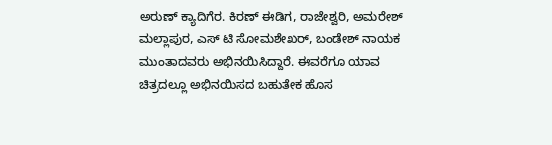ಅರುಣ್ ಕ್ಯಾದಿಗೆರ. ಕಿರಣ್ ಈಡಿಗ, ರಾಜೇಶ್ವರಿ, ಅಮರೇಶ್ ಮಲ್ಲಾಪುರ, ಎಸ್ ಟಿ ಸೋಮಶೇಖರ್, ಬಂಡೇಶ್ ನಾಯಕ ಮುಂತಾದವರು ಅಭಿನಯಿಸಿದ್ದಾರೆ. ಈವರೆಗೂ ಯಾವ ಚಿತ್ರದಲ್ಲೂ ಅಭಿನಯಿಸದ ಬಹುತೇಕ ಹೊಸ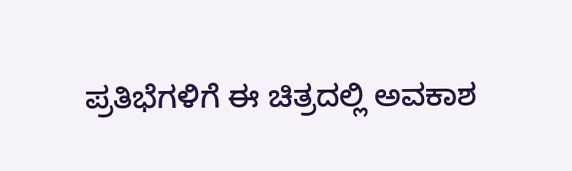ಪ್ರತಿಭೆಗಳಿಗೆ ಈ ಚಿತ್ರದಲ್ಲಿ ಅವಕಾಶ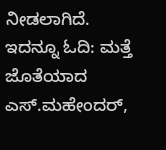ನೀಡಲಾಗಿದೆ. ಇದನ್ನೂ ಓದಿ: ಮತ್ತೆ ಜೊತೆಯಾದ ಎಸ್.ಮಹೇಂದರ್,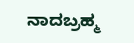ನಾದಬ್ರಹ್ಮ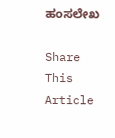ಹಂಸಲೇಖ

Share This Article